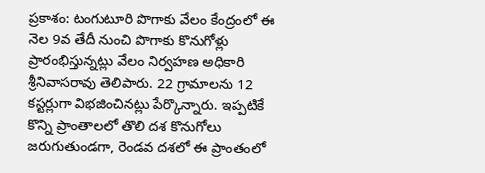ప్రకాశం: టంగుటూరి పొగాకు వేలం కేంద్రంలో ఈ నెల 9వ తేదీ నుంచి పొగాకు కొనుగోళ్లు ప్రారంభిస్తున్నట్లు వేలం నిర్వహణ అధికారి శ్రీనివాసరావు తెలిపారు. 22 గ్రామాలను 12 కస్టర్లుగా విభజించినట్లు పేర్కొన్నారు. ఇప్పటికే కొన్ని ప్రాంతాలలో తొలి దశ కొనుగోలు జరుగుతుండగా, రెండవ దశలో ఈ ప్రాంతంలో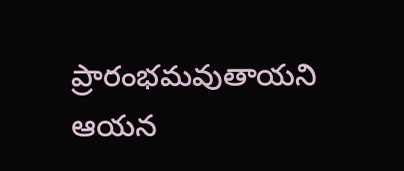ప్రారంభమవుతాయని ఆయన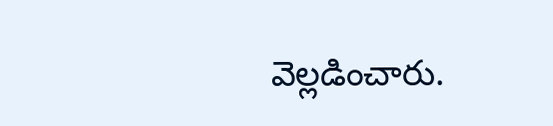వెల్లడించారు.